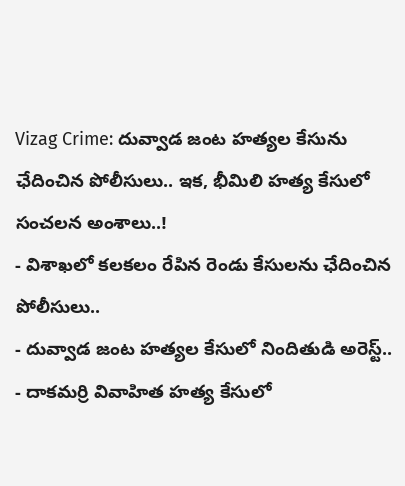Vizag Crime: దువ్వాడ జంట హత్యల కేసును ఛేదించిన పోలీసులు.. ఇక, భీమిలి హత్య కేసులో సంచలన అంశాలు..!
- విశాఖలో కలకలం రేపిన రెండు కేసులను ఛేదించిన పోలీసులు..
- దువ్వాడ జంట హత్యల కేసులో నిందితుడి అరెస్ట్..
- దాకమర్రి వివాహిత హత్య కేసులో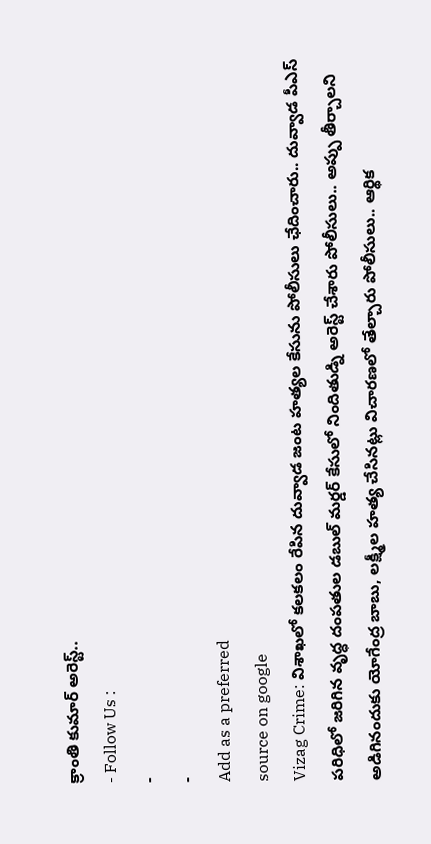క్రాంతి కుమార్ అరెస్ట్..
- Follow Us :
-
-
Add as a preferred
source on google
Vizag Crime: విశాఖలో కలకలం రేపిన దువ్వాడ జంట హత్యల కేసును పోలీసులు ఛేదించారు.. దువ్వాడ పీఎస్ పరిధిలో జరిగిన వృద్ధ దంపతుల డబుల్ మర్డర్ కేసులో నిందితుడ్ని అరెస్ట్ చేశారు పోలీసులు.. అప్పు తీర్చాలని అడిగినందుకు యోగేంద్ర బాబు, లక్ష్మీల హత్య చేసినట్లు విచారణలో తేల్చారు పోలీసులు.. ఆర్థిక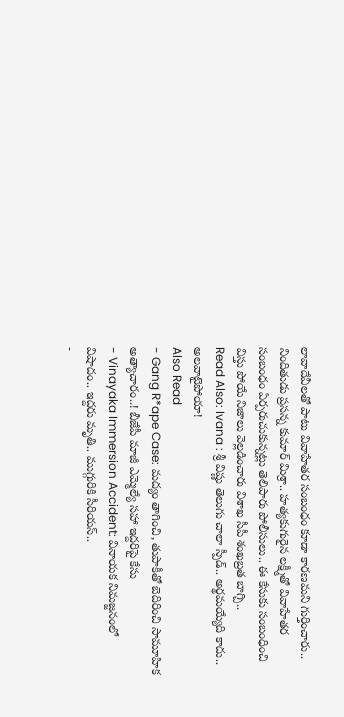లావాదేవీలతో పాటు వివాహేతర సంబంధం కూడా కారణమని గుర్తించారు.. నిందితుడు ప్రసన్న కుమార్ మిశ్రా.. హత్యకుగురైన లక్ష్మీతో వివాహేతర సంబంధం ఏర్పరుచుకున్నట్లు తెలిపారు పోలీసులు.. ఈ కేసుకు సంబంధించి విస్తు పోయే నిజాలు వెల్లడించారు విశాఖ సీపీ శంఖబ్రత బాగ్చి..
Read Also: Ivana : శ్రీ విష్ణు తెలుగు చాలా స్పీడ్.. అర్థమయ్యేది కాదు.. అలవాటైపోయా!
Also Read
- Gang R*ape Case: మద్యం తాగించి, తుపాకీతో బెదిరించి సామూహిక అత్యాచారం..! బీజేపీ మాజీ ఎమ్మెల్యే సహా ఇద్దరిపై కేసు
- Vinayaka Immersion Accident: వినాయక నిమజ్జనంలో విషాదం.. ఇద్దరు మృతి.. ముగ్గురికి సీరియస్..
-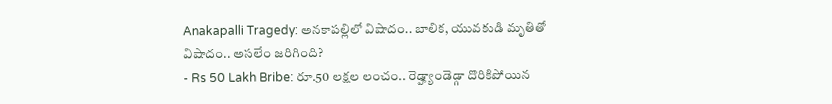Anakapalli Tragedy: అనకాపల్లిలో విషాదం.. బాలిక, యువకుడి మృతితో విషాదం.. అసలేం జరిగింది?
- Rs 50 Lakh Bribe: రూ.50 లక్షల లంచం.. రెడ్హ్యాండెడ్గా దొరికిపోయిన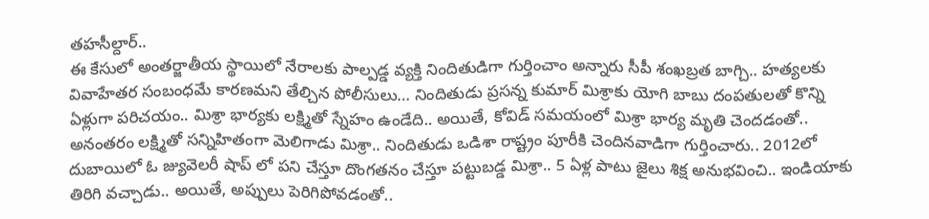తహసీల్దార్..
ఈ కేసులో అంతర్జాతీయ స్థాయిలో నేరాలకు పాల్పడ్డ వ్యక్తి నిందితుడిగా గుర్తించాం అన్నారు సీపీ శంఖబ్రత బాగ్చి.. హత్యలకు వివాహేతర సంబంధమే కారణమని తేల్చిన పోలీసులు… నిందితుడు ప్రసన్న కుమార్ మిశ్రాకు యోగి బాబు దంపతులతో కొన్ని ఏళ్లుగా పరిచయం.. మిశ్రా భార్యకు లక్ష్మితో స్నేహం ఉండేది.. అయితే, కోవిడ్ సమయంలో మిశ్రా భార్య మృతి చెందడంతో.. అనంతరం లక్ష్మితో సన్నిహితంగా మెలిగాడు మిశ్రా.. నిందితుడు ఒడిశా రాష్ట్రం పూరీకి చెందినవాడిగా గుర్తించారు.. 2012లో దుబాయిలో ఓ జ్యువెలరీ షాప్ లో పని చేస్తూ దొంగతనం చేస్తూ పట్టుబడ్డ మిశ్రా.. 5 ఏళ్ల పాటు జైలు శిక్ష అనుభవించి.. ఇండియాకు తిరిగి వచ్చాడు.. అయితే, అప్పులు పెరిగిపోవడంతో..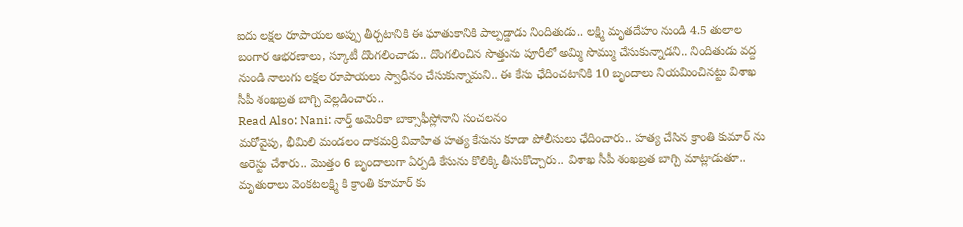ఐదు లక్షల రూపాయల అప్పు తీర్చటానికి ఈ ఘాతుకానికి పాల్పడ్డాడు నిందితుడు.. లక్ష్మి మృతదేహం నుండి 4.5 తులాల బంగార ఆభరణాలు, స్కూటీ దొంగలించాడు.. దొంగలించిన సొత్తును పూరీలో అమ్మి సొమ్ము చేసుకున్నాడని.. నిందితుడు వద్ద నుండి నాలుగు లక్షల రూపాయలు స్వాధీనం చేసుకున్నామని.. ఈ కేసు ఛేదించటానికి 10 బృందాలు నియమించినట్టు విశాఖ సీపీ శంఖబ్రత బాగ్చి వెల్లడించారు..
Read Also: Nani: నార్త్ అమెరికా బాక్సాఫీస్లోనాని సంచలనం
మరోవైపు, భీమిలి మండలం దాకమర్రి వివాహిత హత్య కేసును కూడా పోలీసులు ఛేదించారు.. హత్య చేసిన క్రాంతి కుమార్ ను అరెస్టు చేశారు.. మొత్తం 6 బృందాలుగా ఏర్పడి కేసును కొలిక్కి తీసుకొచ్చారు.. విశాఖ సీపీ శంఖబ్రత బాగ్చి మాట్లాడుతూ.. మృతురాలు వెంకటలక్ష్మి కి క్రాంతి కూమార్ కు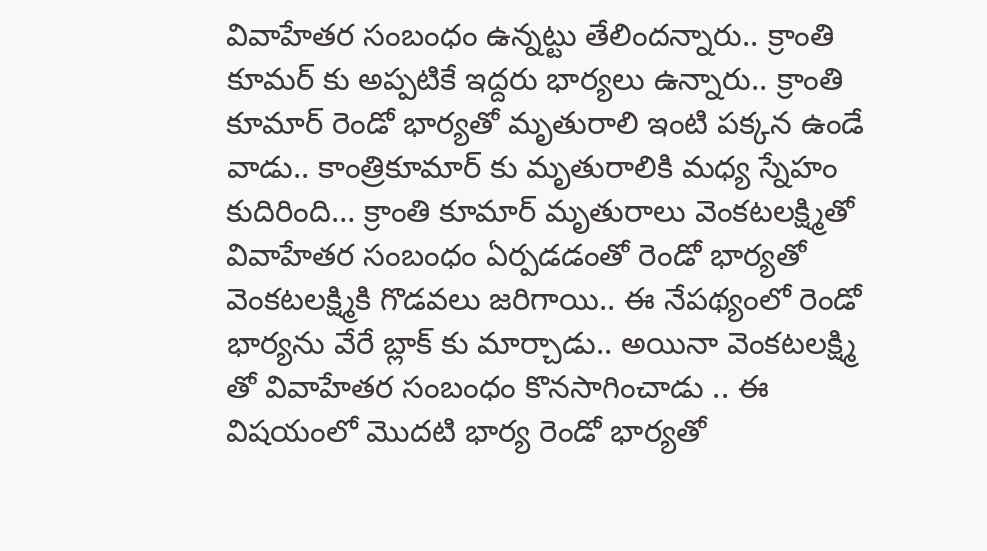వివాహేతర సంబంధం ఉన్నట్టు తేలిందన్నారు.. క్రాంతి కూమర్ కు అప్పటికే ఇద్దరు భార్యలు ఉన్నారు.. క్రాంతి కూమార్ రెండో భార్యతో మృతురాలి ఇంటి పక్కన ఉండే వాడు.. కాంత్రికూమార్ కు మృతురాలికి మధ్య స్నేహం కుదిరింది… క్రాంతి కూమార్ మృతురాలు వెంకటలక్ష్మితో వివాహేతర సంబంధం ఏర్పడడంతో రెండో భార్యతో వెంకటలక్ష్మికి గొడవలు జరిగాయి.. ఈ నేపథ్యంలో రెండో భార్యను వేరే బ్లాక్ కు మార్చాడు.. అయినా వెంకటలక్ష్మి తో వివాహేతర సంబంధం కొనసాగించాడు .. ఈ విషయంలో మొదటి భార్య రెండో భార్యతో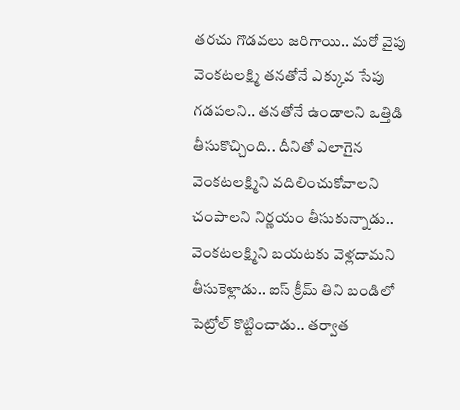తరచు గొడవలు జరిగాయి.. మరో వైపు వెంకటలక్ష్మి తనతోనే ఎక్కువ సేపు గడపలని.. తనతోనే ఉండాలని ఒత్తిడి తీసుకొచ్చింది.. దీనితో ఎలాగైన వెంకటలక్ష్మిని వదిలించుకోవాలని చంపాలని నిర్ణయం తీసుకున్నాడు.. వెంకటలక్ష్మిని బయటకు వెళ్లదామని తీసుకెళ్లాడు.. ఐస్ క్రీమ్ తిని బండిలో పెట్రోల్ కొట్టించాడు.. తర్వాత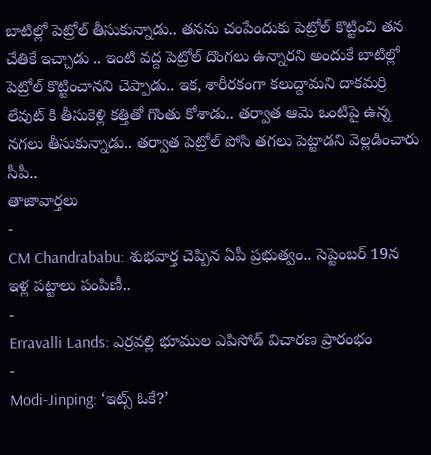బాటిల్లో పెట్రోల్ తీసుకున్నాడు.. తనను చంపేందుకు పెట్రోల్ కొట్టించి తన చేతికే ఇచ్చాడు .. ఇంటి వద్ద పెట్రోల్ దొంగలు ఉన్నారని అందుకే బాటిల్లో పెట్రోల్ కొట్టించానని చెప్పాడు.. ఇక, శారీరకంగా కలుద్దామని దాకమర్రి లేవుట్ కి తీసుకెళ్లి కత్తితో గొంతు కోశాడు.. తర్వాత ఆమె ఒంటిపై ఉన్న నగలు తీసుకున్నాడు.. తర్వాత పెట్రోల్ పోసి తగలు పెట్టాడని వెల్లడించారు సీపీ..
తాజావార్తలు
-
CM Chandrababu: శుభవార్త చెప్పిన ఏపీ ప్రభుత్వం.. సెప్టెంబర్ 19న ఇళ్ల పట్టాలు పంపిణీ..
-
Erravalli Lands: ఎర్రవల్లి భూముల ఎపిసోడ్ విచారణ ప్రారంభం
-
Modi-Jinping: ‘ఇట్స్ ఓకే?’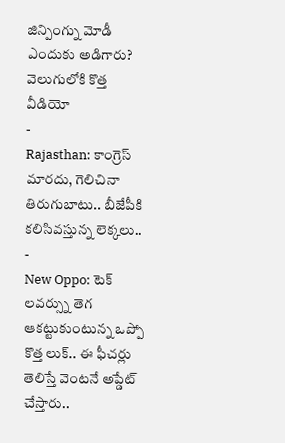జిన్పింగ్ను మోడీ ఎందుకు అడిగారు? వెలుగులోకి కొత్త వీడియో
-
Rajasthan: కాంగ్రెస్ మారదు, గెలిచినా తిరుగుబాటు.. బీజేపీకి కలిసివస్తున్న లెక్కలు..
-
New Oppo: టెక్ లవర్స్ను తెగ ఆకట్టుకుంటున్న ఒప్పో కొత్త లుక్.. ఈ ఫీచర్లు తెలిస్తే వెంటనే అప్డేట్ చేస్తారు..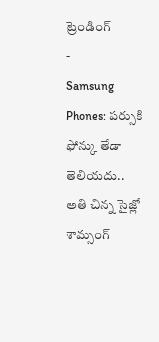ట్రెండింగ్
-
Samsung Phones: పర్సుకి ఫోన్కు తేడా తెలియదు.. అతి చిన్న సైజ్లో శామ్సంగ్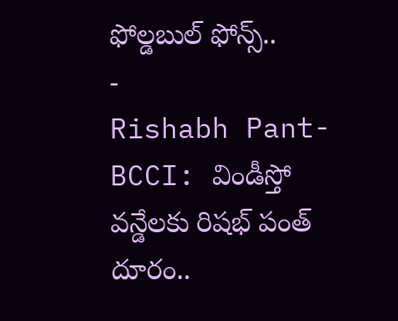ఫోల్డబుల్ ఫోన్స్..
-
Rishabh Pant-BCCI: విండీస్తో వన్డేలకు రిషభ్ పంత్ దూరం..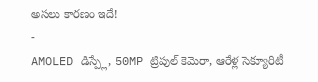అసలు కారణం ఇదే!
-
AMOLED డిస్ప్లే, 50MP ట్రిపుల్ కెమెరా, ఆరేళ్ల సెక్యూరిటీ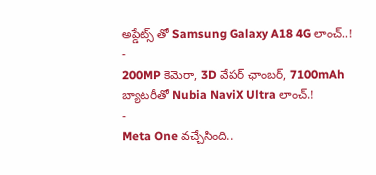అప్డేట్స్ తో Samsung Galaxy A18 4G లాంచ్..!
-
200MP కెమెరా, 3D వేపర్ ఛాంబర్, 7100mAh బ్యాటరీతో Nubia NaviX Ultra లాంచ్.!
-
Meta One వచ్చేసింది..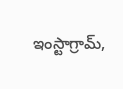ఇంస్టాగ్రామ్,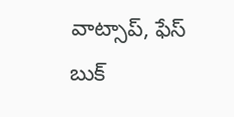వాట్సాప్, ఫేస్ బుక్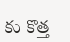కు కొత్త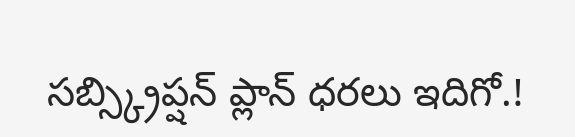సబ్స్క్రిప్షన్ ప్లాన్ ధరలు ఇదిగో.!